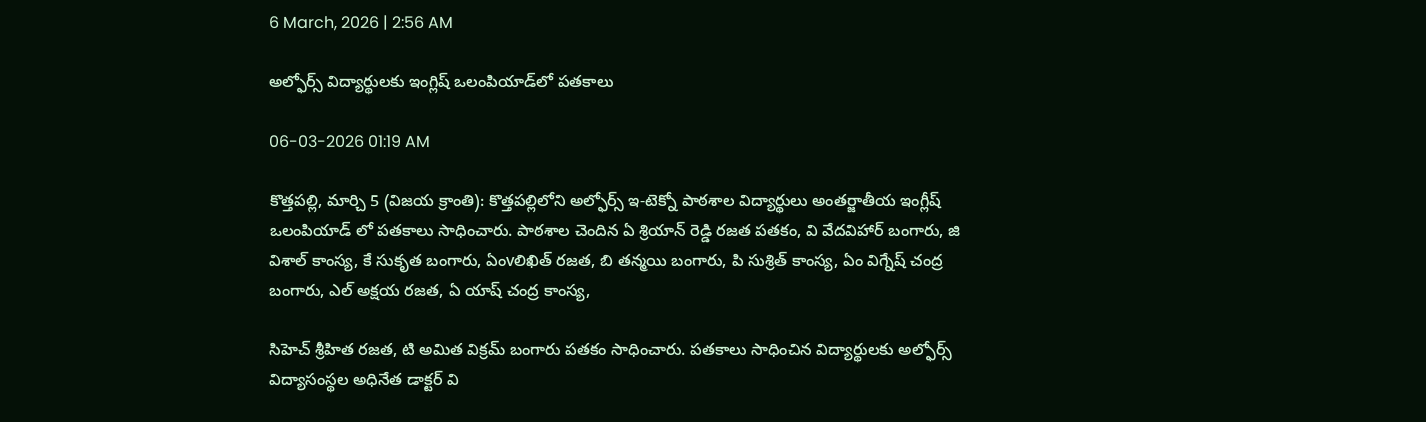6 March, 2026 | 2:56 AM

అల్ఫోర్స్ విద్యార్థులకు ఇంగ్లిష్ ఒలంపియాడ్‌లో పతకాలు

06-03-2026 01:19 AM

కొత్తపల్లి, మార్చి 5 (విజయ క్రాంతి): కొత్తపల్లిలోని అల్ఫోర్స్ ఇ-టెక్నో పాఠశాల విద్యార్థులు అంతర్జాతీయ ఇంగ్లీష్ ఒలంపియాడ్ లో పతకాలు సాధించారు. పాఠశాల చెందిన ఏ శ్రియాన్ రెడ్డి రజత పతకం, వి వేదవిహార్ బంగారు, జి విశాల్ కాంస్య, కే సుకృత బంగారు, ఏంvలిఖిత్ రజత, బి తన్మయి బంగారు, పి సుశ్రిత్ కాంస్య, ఏం విగ్నేష్ చంద్ర బంగారు, ఎల్ అక్షయ రజత, ఏ యాష్ చంద్ర కాంస్య,

సిహెచ్ శ్రీహిత రజత, టి అమిత విక్రమ్ బంగారు పతకం సాధించారు. పతకాలు సాధించిన విద్యార్థులకు అల్ఫోర్స్ విద్యాసంస్థల అధినేత డాక్టర్ వి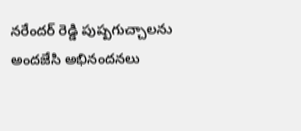నరేందర్ రెడ్డి పుష్పగుచ్చాలను అందజేసి అభినందనలు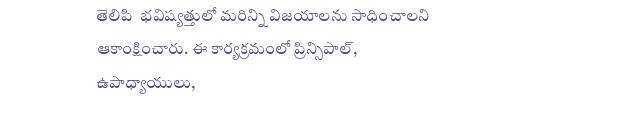తెలిపి  భవిష్యత్తులో మరిన్ని విజయాలను సాధించాలని ఆకాంక్షించారు. ఈ కార్యక్రమంలో ప్రిన్సిపాల్, ఉపాధ్యాయులు,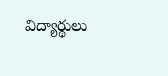విద్యార్థులు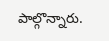పాల్గొన్నారు.